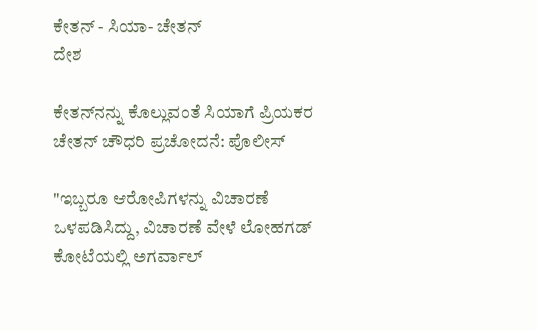ಕೇತನ್‌ - ಸಿಯಾ- ಚೇತನ್
ದೇಶ

ಕೇತನ್‌ನನ್ನು ಕೊಲ್ಲುವಂತೆ ಸಿಯಾಗೆ ಪ್ರಿಯಕರ ಚೇತನ್ ಚೌಧರಿ ಪ್ರಚೋದನೆ: ಪೊಲೀಸ್

"ಇಬ್ಬರೂ ಆರೋಪಿಗಳನ್ನು ವಿಚಾರಣೆ ಒಳಪಡಿಸಿದ್ದು, ವಿಚಾರಣೆ ವೇಳೆ ಲೋಹಗಡ್ ಕೋಟೆಯಲ್ಲಿ ಅಗರ್ವಾಲ್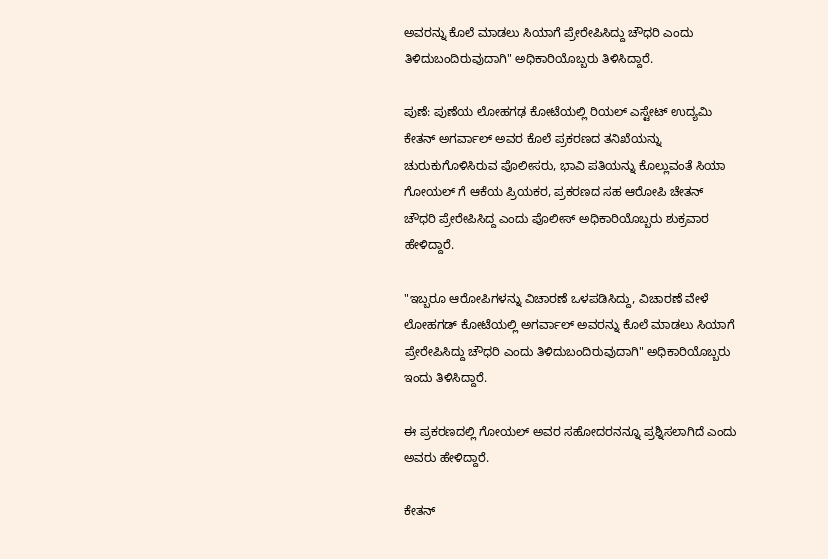ಅವರನ್ನು ಕೊಲೆ ಮಾಡಲು ಸಿಯಾಗೆ ಪ್ರೇರೇಪಿಸಿದ್ದು ಚೌಧರಿ ಎಂದು ತಿಳಿದುಬಂದಿರುವುದಾಗಿ" ಅಧಿಕಾರಿಯೊಬ್ಬರು ತಿಳಿಸಿದ್ದಾರೆ.

ಪುಣೆ: ಪುಣೆಯ ಲೋಹಗಢ ಕೋಟೆಯಲ್ಲಿ ರಿಯಲ್ ಎಸ್ಟೇಟ್ ಉದ್ಯಮಿ ಕೇತನ್ ಅಗರ್ವಾಲ್ ಅವರ ಕೊಲೆ ಪ್ರಕರಣದ ತನಿಖೆಯನ್ನು ಚುರುಕುಗೊಳಿಸಿರುವ ಪೊಲೀಸರು, ಭಾವಿ ಪತಿಯನ್ನು ಕೊಲ್ಲುವಂತೆ ಸಿಯಾ ಗೋಯಲ್ ಗೆ ಆಕೆಯ ಪ್ರಿಯಕರ, ಪ್ರಕರಣದ ಸಹ ಆರೋಪಿ ಚೇತನ್ ಚೌಧರಿ ಪ್ರೇರೇಪಿಸಿದ್ದ ಎಂದು ಪೊಲೀಸ್ ಅಧಿಕಾರಿಯೊಬ್ಬರು ಶುಕ್ರವಾರ ಹೇಳಿದ್ದಾರೆ.

"ಇಬ್ಬರೂ ಆರೋಪಿಗಳನ್ನು ವಿಚಾರಣೆ ಒಳಪಡಿಸಿದ್ದು, ವಿಚಾರಣೆ ವೇಳೆ ಲೋಹಗಡ್ ಕೋಟೆಯಲ್ಲಿ ಅಗರ್ವಾಲ್ ಅವರನ್ನು ಕೊಲೆ ಮಾಡಲು ಸಿಯಾಗೆ ಪ್ರೇರೇಪಿಸಿದ್ದು ಚೌಧರಿ ಎಂದು ತಿಳಿದುಬಂದಿರುವುದಾಗಿ" ಅಧಿಕಾರಿಯೊಬ್ಬರು ಇಂದು ತಿಳಿಸಿದ್ದಾರೆ.

ಈ ಪ್ರಕರಣದಲ್ಲಿ ಗೋಯಲ್ ಅವರ ಸಹೋದರನನ್ನೂ ಪ್ರಶ್ನಿಸಲಾಗಿದೆ ಎಂದು ಅವರು ಹೇಳಿದ್ದಾರೆ.

ಕೇತನ್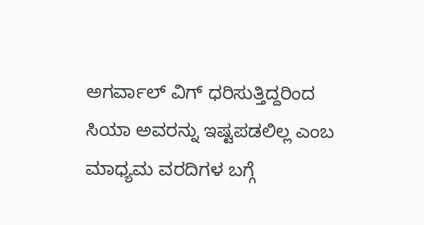ಅಗರ್ವಾಲ್ ವಿಗ್ ಧರಿಸುತ್ತಿದ್ದರಿಂದ ಸಿಯಾ ಅವರನ್ನು ಇಷ್ಟಪಡಲಿಲ್ಲ ಎಂಬ ಮಾಧ್ಯಮ ವರದಿಗಳ ಬಗ್ಗೆ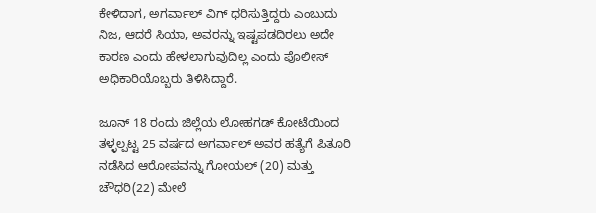ಕೇಳಿದಾಗ, ಅಗರ್ವಾಲ್ ವಿಗ್ ಧರಿಸುತ್ತಿದ್ದರು ಎಂಬುದು ನಿಜ, ಆದರೆ ಸಿಯಾ, ಅವರನ್ನು ಇಷ್ಟಪಡದಿರಲು ಅದೇ ಕಾರಣ ಎಂದು ಹೇಳಲಾಗುವುದಿಲ್ಲ ಎಂದು ಪೊಲೀಸ್ ಅಧಿಕಾರಿಯೊಬ್ಬರು ತಿಳಿಸಿದ್ದಾರೆ.

ಜೂನ್ 18 ರಂದು ಜಿಲ್ಲೆಯ ಲೋಹಗಡ್ ಕೋಟೆಯಿಂದ ತಳ್ಳಲ್ಪಟ್ಟ 25 ವರ್ಷದ ಅಗರ್ವಾಲ್ ಅವರ ಹತ್ಯೆಗೆ ಪಿತೂರಿ ನಡೆಸಿದ ಆರೋಪವನ್ನು ಗೋಯಲ್ (20) ಮತ್ತು ಚೌಧರಿ(22) ಮೇಲೆ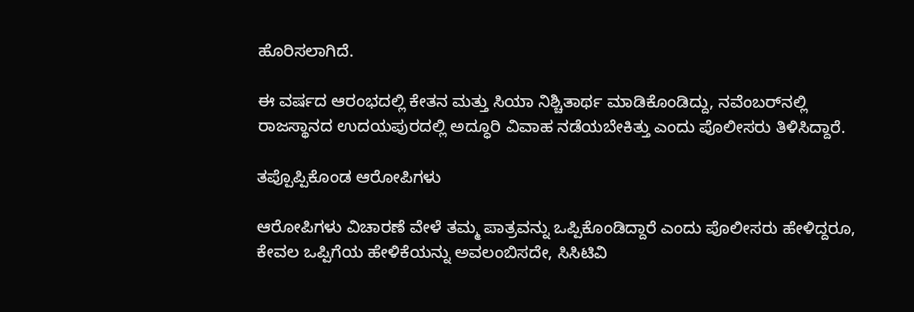ಹೊರಿಸಲಾಗಿದೆ.

ಈ ವರ್ಷದ ಆರಂಭದಲ್ಲಿ ಕೇತನ ಮತ್ತು ಸಿಯಾ ನಿಶ್ಚಿತಾರ್ಥ ಮಾಡಿಕೊಂಡಿದ್ದು, ನವೆಂಬರ್‌ನಲ್ಲಿ ರಾಜಸ್ಥಾನದ ಉದಯಪುರದಲ್ಲಿ ಅದ್ಧೂರಿ ವಿವಾಹ ನಡೆಯಬೇಕಿತ್ತು ಎಂದು ಪೊಲೀಸರು ತಿಳಿಸಿದ್ದಾರೆ.

ತಪ್ಪೊಪ್ಪಿಕೊಂಡ ಆರೋಪಿಗಳು

ಆರೋಪಿಗಳು ವಿಚಾರಣೆ ವೇಳೆ ತಮ್ಮ ಪಾತ್ರವನ್ನು ಒಪ್ಪಿಕೊಂಡಿದ್ದಾರೆ ಎಂದು ಪೊಲೀಸರು ಹೇಳಿದ್ದರೂ, ಕೇವಲ ಒಪ್ಪಿಗೆಯ ಹೇಳಿಕೆಯನ್ನು ಅವಲಂಬಿಸದೇ, ಸಿಸಿಟಿವಿ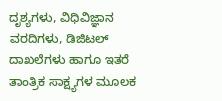ದೃಶ್ಯಗಳು, ವಿಧಿವಿಜ್ಞಾನ ವರದಿಗಳು, ಡಿಜಿಟಲ್ ದಾಖಲೆಗಳು ಹಾಗೂ ಇತರೆ ತಾಂತ್ರಿಕ ಸಾಕ್ಷ್ಯಗಳ ಮೂಲಕ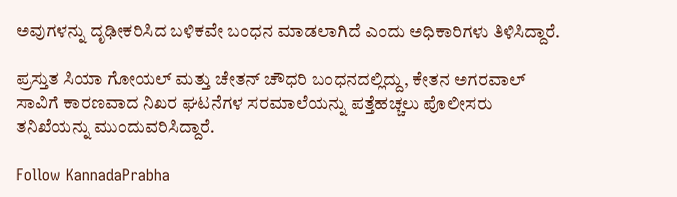ಅವುಗಳನ್ನು ದೃಢೀಕರಿಸಿದ ಬಳಿಕವೇ ಬಂಧನ ಮಾಡಲಾಗಿದೆ ಎಂದು ಅಧಿಕಾರಿಗಳು ತಿಳಿಸಿದ್ದಾರೆ.

ಪ್ರಸ್ತುತ ಸಿಯಾ ಗೋಯಲ್ ಮತ್ತು ಚೇತನ್ ಚೌಧರಿ ಬಂಧನದಲ್ಲಿದ್ದು, ಕೇತನ ಅಗರವಾಲ್ ಸಾವಿಗೆ ಕಾರಣವಾದ ನಿಖರ ಘಟನೆಗಳ ಸರಮಾಲೆಯನ್ನು ಪತ್ತೆಹಚ್ಚಲು ಪೊಲೀಸರು ತನಿಖೆಯನ್ನು ಮುಂದುವರಿಸಿದ್ದಾರೆ.

Follow KannadaPrabha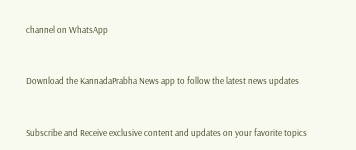channel on WhatsApp



Download the KannadaPrabha News app to follow the latest news updates



Subscribe and Receive exclusive content and updates on your favorite topics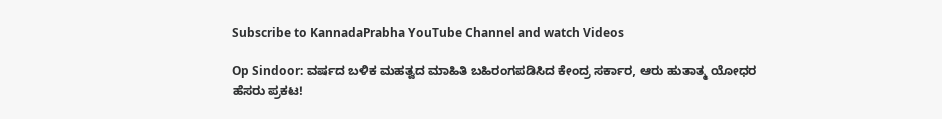Subscribe to KannadaPrabha YouTube Channel and watch Videos

Op Sindoor: ವರ್ಷದ ಬಳಿಕ ಮಹತ್ವದ ಮಾಹಿತಿ ಬಹಿರಂಗಪಡಿಸಿದ ಕೇಂದ್ರ ಸರ್ಕಾರ, ಆರು ಹುತಾತ್ಮ ಯೋಧರ ಹೆಸರು ಪ್ರಕಟ!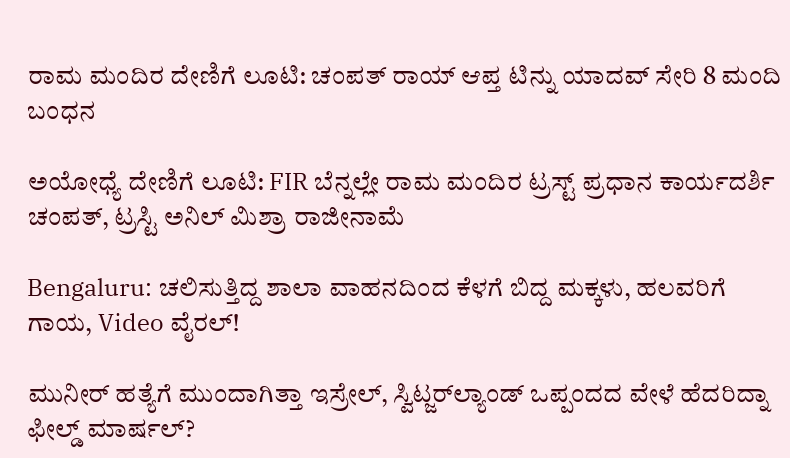ರಾಮ ಮಂದಿರ ದೇಣಿಗೆ ಲೂಟಿ: ಚಂಪತ್ ರಾಯ್ ಆಪ್ತ ಟಿನ್ನು ಯಾದವ್ ಸೇರಿ 8 ಮಂದಿ ಬಂಧನ

ಅಯೋಧ್ಯೆ ದೇಣಿಗೆ ಲೂಟಿ: FIR ಬೆನ್ನಲ್ಲೇ ರಾಮ ಮಂದಿರ ಟ್ರಸ್ಟ್ ಪ್ರಧಾನ ಕಾರ್ಯದರ್ಶಿ ಚಂಪತ್, ಟ್ರಸ್ಟಿ ಅನಿಲ್ ಮಿಶ್ರಾ ರಾಜೀನಾಮೆ

Bengaluru: ಚಲಿಸುತ್ತಿದ್ದ ಶಾಲಾ ವಾಹನದಿಂದ ಕೆಳಗೆ ಬಿದ್ದ ಮಕ್ಕಳು, ಹಲವರಿಗೆ ಗಾಯ, Video ವೈರಲ್!

ಮುನೀರ್ ಹತ್ಯೆಗೆ ಮುಂದಾಗಿತ್ತಾ ಇಸ್ರೇಲ್, ಸ್ವಿಟ್ಜರ್‌ಲ್ಯಾಂಡ್‌ ಒಪ್ಪಂದದ ವೇಳೆ ಹೆದರಿದ್ನಾ ಫೀಲ್ಡ್ ಮಾರ್ಷಲ್?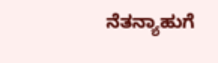ನೆತನ್ಯಾಹುಗೆ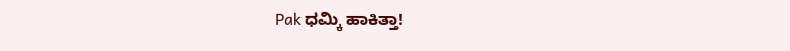Pak ಧಮ್ಕಿ ಹಾಕಿತ್ತಾ!